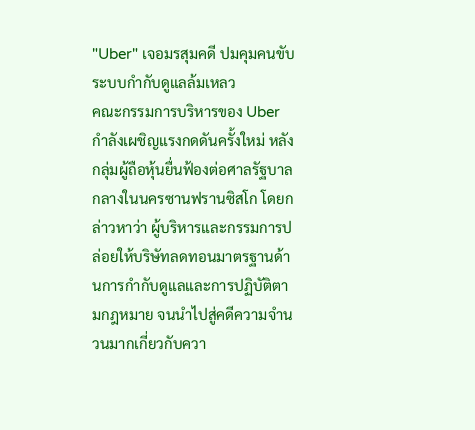"Uber" เจอมรสุมคดี ปมคุมคนขับระบบกำกับดูแลล้มเหลว
คณะกรรมการบริหารของ Uber กำลังเผชิญแรงกดดันครั้งใหม่ หลังกลุ่มผู้ถือหุ้นยื่นฟ้องต่อศาลรัฐบาลกลางในนครซานฟรานซิสโก โดยกล่าวหาว่า ผู้บริหารและกรรมการปล่อยให้บริษัทลดทอนมาตรฐานด้านการกำกับดูแลและการปฏิบัติตามกฎหมาย จนนำไปสู่คดีความจำนวนมากเกี่ยวกับควา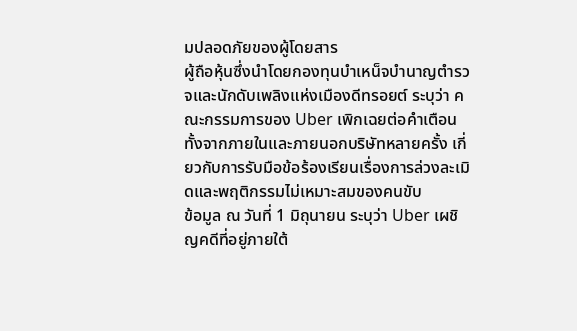มปลอดภัยของผู้โดยสาร
ผู้ถือหุ้นซึ่งนำโดยกองทุนบำเหน็จบำนาญตำรวจและนักดับเพลิงแห่งเมืองดีทรอยต์ ระบุว่า คณะกรรมการของ Uber เพิกเฉยต่อคำเตือนทั้งจากภายในและภายนอกบริษัทหลายครั้ง เกี่ยวกับการรับมือข้อร้องเรียนเรื่องการล่วงละเมิดและพฤติกรรมไม่เหมาะสมของคนขับ
ข้อมูล ณ วันที่ 1 มิถุนายน ระบุว่า Uber เผชิญคดีที่อยู่ภายใต้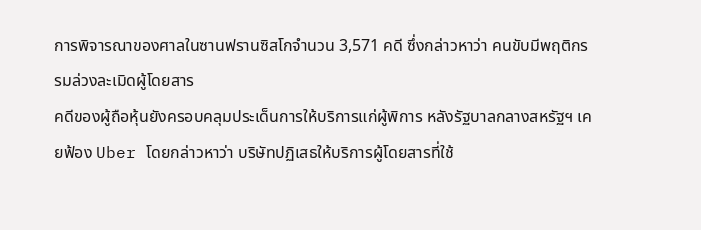การพิจารณาของศาลในซานฟรานซิสโกจำนวน 3,571 คดี ซึ่งกล่าวหาว่า คนขับมีพฤติกรรมล่วงละเมิดผู้โดยสาร
คดีของผู้ถือหุ้นยังครอบคลุมประเด็นการให้บริการแก่ผู้พิการ หลังรัฐบาลกลางสหรัฐฯ เคยฟ้อง Uber โดยกล่าวหาว่า บริษัทปฏิเสธให้บริการผู้โดยสารที่ใช้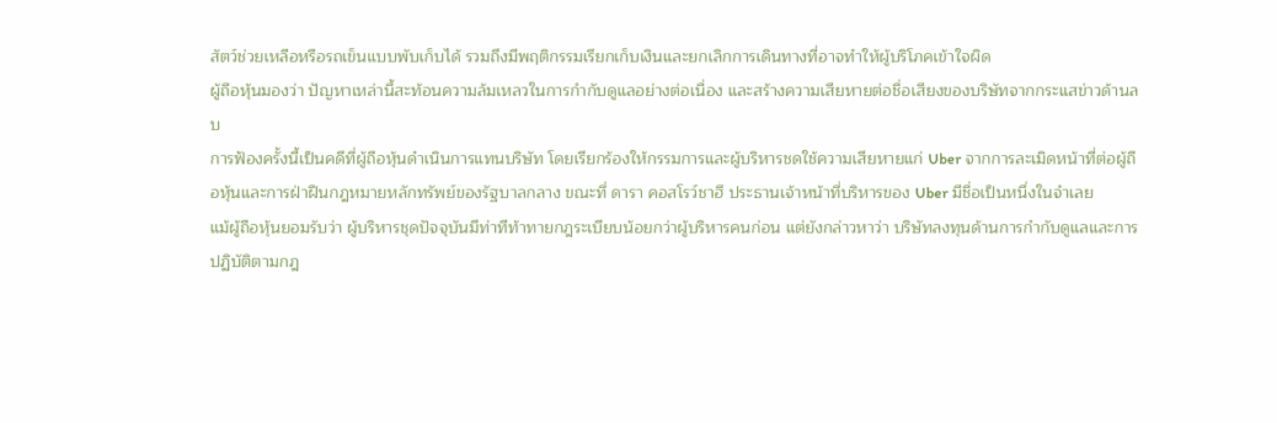สัตว์ช่วยเหลือหรือรถเข็นแบบพับเก็บได้ รวมถึงมีพฤติกรรมเรียกเก็บเงินและยกเลิกการเดินทางที่อาจทำให้ผู้บริโภคเข้าใจผิด
ผู้ถือหุ้นมองว่า ปัญหาเหล่านี้สะท้อนความล้มเหลวในการกำกับดูแลอย่างต่อเนื่อง และสร้างความเสียหายต่อชื่อเสียงของบริษัทจากกระแสข่าวด้านลบ
การฟ้องครั้งนี้เป็นคดีที่ผู้ถือหุ้นดำเนินการแทนบริษัท โดยเรียกร้องให้กรรมการและผู้บริหารชดใช้ความเสียหายแก่ Uber จากการละเมิดหน้าที่ต่อผู้ถือหุ้นและการฝ่าฝืนกฎหมายหลักทรัพย์ของรัฐบาลกลาง ขณะที่ ดารา คอสโรว์ชาฮี ประธานเจ้าหน้าที่บริหารของ Uber มีชื่อเป็นหนึ่งในจำเลย
แม้ผู้ถือหุ้นยอมรับว่า ผู้บริหารชุดปัจจุบันมีท่าทีท้าทายกฎระเบียบน้อยกว่าผู้บริหารคนก่อน แต่ยังกล่าวหาว่า บริษัทลงทุนด้านการกำกับดูแลและการปฏิบัติตามกฎ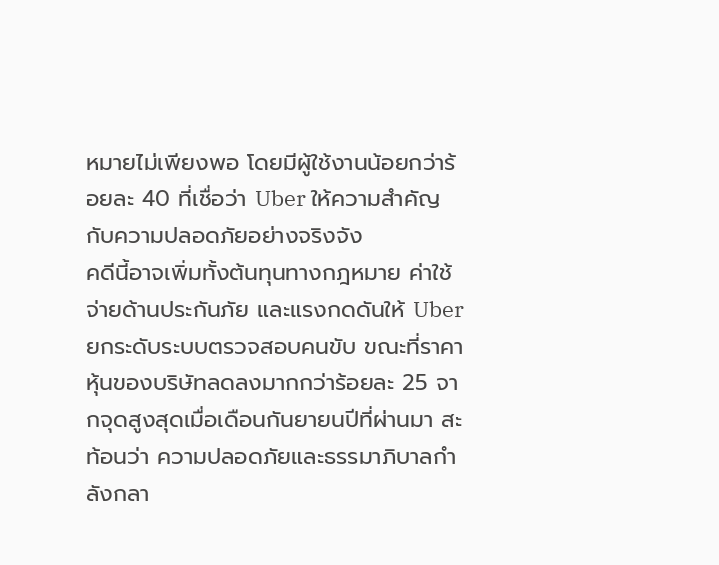หมายไม่เพียงพอ โดยมีผู้ใช้งานน้อยกว่าร้อยละ 40 ที่เชื่อว่า Uber ให้ความสำคัญกับความปลอดภัยอย่างจริงจัง
คดีนี้อาจเพิ่มทั้งต้นทุนทางกฎหมาย ค่าใช้จ่ายด้านประกันภัย และแรงกดดันให้ Uber ยกระดับระบบตรวจสอบคนขับ ขณะที่ราคาหุ้นของบริษัทลดลงมากกว่าร้อยละ 25 จากจุดสูงสุดเมื่อเดือนกันยายนปีที่ผ่านมา สะท้อนว่า ความปลอดภัยและธรรมาภิบาลกำลังกลา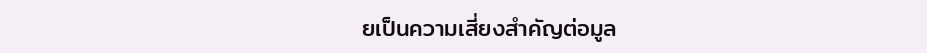ยเป็นความเสี่ยงสำคัญต่อมูล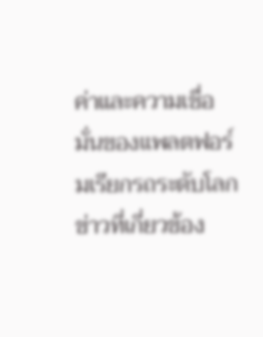ค่าและความเชื่อมั่นของแพลตฟอร์มเรียกรถระดับโลก
ข่าวที่เกี่ยวข้อง